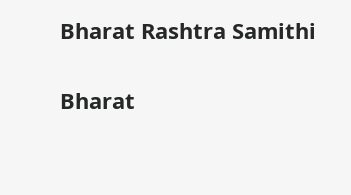Bharat Rashtra Samithi

Bharat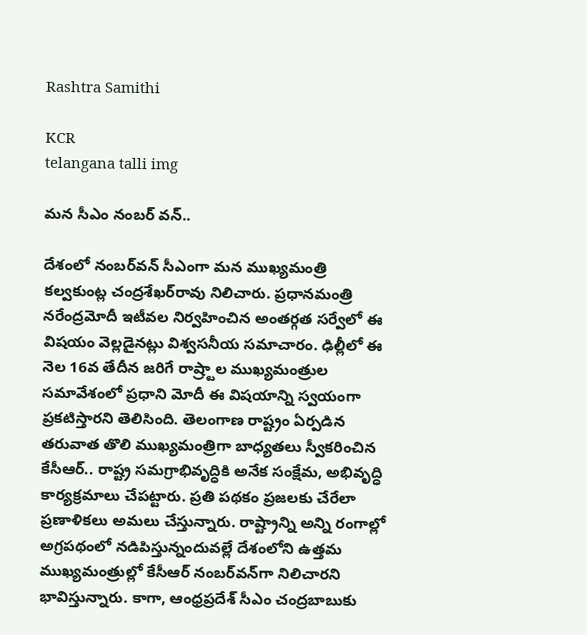Rashtra Samithi

KCR
telangana talli img

మన సీఎం నంబర్ వన్..

దేశంలో నంబర్‌వన్ సీఎంగా మన ముఖ్యమంత్రి కల్వకుంట్ల చంద్రశేఖర్‌రావు నిలిచారు. ప్రధానమంత్రి నరేంద్రమోదీ ఇటీవల నిర్వహించిన అంతర్గత సర్వేలో ఈ విషయం వెల్లడైనట్లు విశ్వసనీయ సమాచారం. ఢిల్లీలో ఈ నెల 16వ తేదీన జరిగే రాష్ర్టాల ముఖ్యమంత్రుల సమావేశంలో ప్రధాని మోదీ ఈ విషయాన్ని స్వయంగా ప్రకటిస్తారని తెలిసింది. తెలంగాణ రాష్ట్రం ఏర్పడిన తరువాత తొలి ముఖ్యమంత్రిగా బాధ్యతలు స్వీకరించిన కేసీఆర్.. రాష్ట్ర సమగ్రాభివృద్ధికి అనేక సంక్షేమ, అభివృద్ధి కార్యక్రమాలు చేపట్టారు. ప్రతి పథకం ప్రజలకు చేరేలా ప్రణాళికలు అమలు చేస్తున్నారు. రాష్ట్రాన్ని అన్ని రంగాల్లో అగ్రపథంలో నడిపిస్తున్నందువల్లే దేశంలోని ఉత్తమ ముఖ్యమంత్రుల్లో కేసీఆర్ నంబర్‌వన్‌గా నిలిచారని భావిస్తున్నారు. కాగా, ఆంధ్రప్రదేశ్ సీఎం చంద్రబాబుకు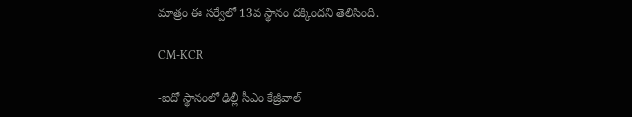మాత్రం ఈ సర్వేలో 13వ స్థానం దక్కిందని తెలిసింది.

CM-KCR

-ఐదో స్థానంలో ఢిల్లీ సీఎం కేజ్రీవాల్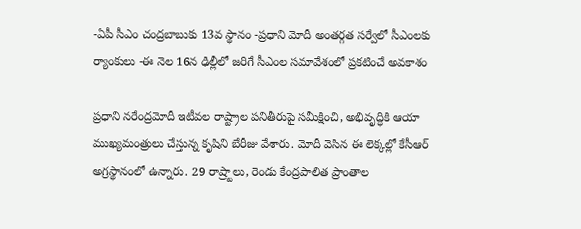-ఏపీ సీఎం చంద్రబాబుకు 13వ స్థానం -ప్రధాని మోదీ అంతర్గత సర్వేలో సీఎంలకు ర్యాంకులు -ఈ నెల 16న ఢిల్లీలో జరిగే సీఎంల సమావేశంలో ప్రకటించే అవకాశం

ప్రధాని నరేంద్రమోదీ ఇటీవల రాష్ట్రాల పనితీరుపై సమీక్షించి, అభివృద్ధికి ఆయా ముఖ్యమంత్రులు చేస్తున్న కృషిని బేరీజు వేశారు. మోదీ వెసిన ఈ లెక్కల్లో కేసీఆర్ అగ్రస్థానంలో ఉన్నారు. 29 రాష్ర్టాలు, రెండు కేంద్రపాలిత ప్రాంతాల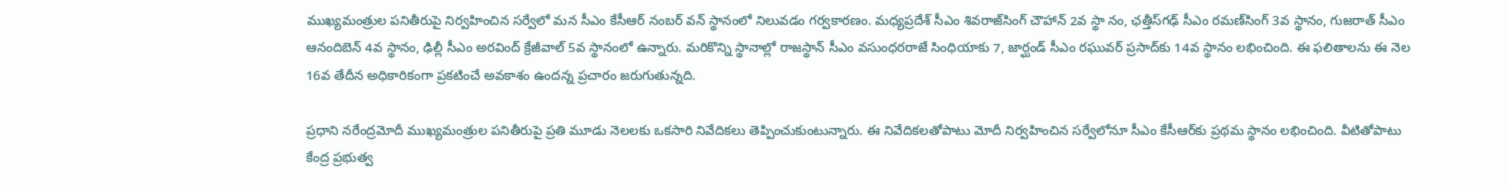ముఖ్యమంత్రుల పనితీరుపై నిర్వహించిన సర్వేలో మన సీఎం కేసీఆర్ నంబర్ వన్ స్థానంలో నిలువడం గర్వకారణం. మధ్యప్రదేశ్ సీఎం శివరాజ్‌సింగ్ చౌహాన్ 2వ స్థా నం, ఛత్తీస్‌గఢ్ సీఎం రమణ్‌సింగ్ 3వ స్థానం, గుజరాత్ సీఎం ఆనందిబెన్ 4వ స్థానం, ఢిల్లీ సీఎం అరవింద్ క్రేజీవాల్ 5వ స్థానంలో ఉన్నారు. మరికొన్ని స్థానాల్లో రాజస్థాన్ సీఎం వసుంధరరాజే సింధియాకు 7, జార్ఘండ్ సీఎం రఘువర్ ప్రసాద్‌కు 14వ స్థానం లభించింది. ఈ ఫలితాలను ఈ నెల 16వ తేదీన అధికారికంగా ప్రకటించే అవకాశం ఉందన్న ప్రచారం జరుగుతున్నది.

ప్రధాని నరేంద్రమోదీ ముఖ్యమంత్రుల పనితీరుపై ప్రతి మూడు నెలలకు ఒకసారి నివేదికలు తెప్పించుకుంటున్నారు. ఈ నివేదికలతోపాటు మోదీ నిర్వహించిన సర్వేలోనూ సీఎం కేసీఆర్‌కు ప్రథమ స్థానం లభించింది. వీటితోపాటు కేంద్ర ప్రభుత్వ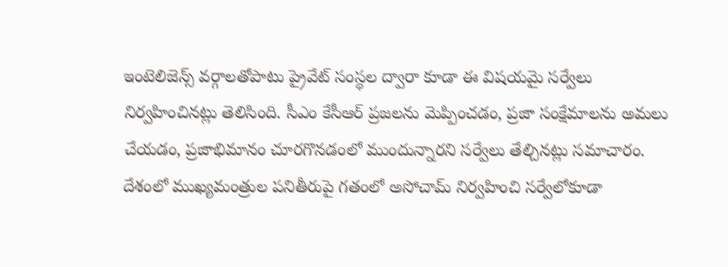ఇంటెలిజెన్స్ వర్గాలతోపాటు ప్రైవేట్ సంస్థల ద్వారా కూడా ఈ విషయమై సర్వేలు నిర్వహించినట్లు తెలిసింది. సీఎం కేసీఆర్ ప్రజలను మెప్పించడం, ప్రజా సంక్షేమాలను అమలు చేయడం, ప్రజాభిమానం చూరగొనడంలో ముందున్నారని సర్వేలు తేల్చినట్లు సమాచారం. దేశంలో ముఖ్యమంత్రుల పనితీరుపై గతంలో అసోచామ్ నిర్వహించి సర్వేలోకూడా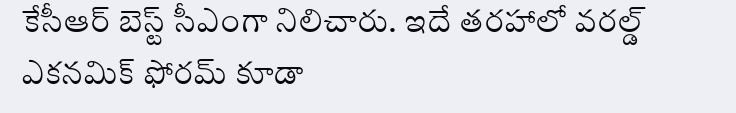కేసీఆర్ బెస్ట్ సీఎంగా నిలిచారు. ఇదే తరహాలో వరల్డ్ ఎకనమిక్ ఫోరమ్ కూడా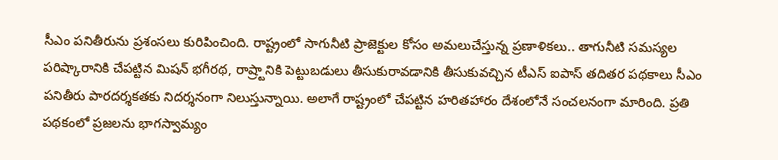సీఎం పనితీరును ప్రశంసలు కురిపించింది. రాష్ట్రంలో సాగునీటి ప్రాజెక్టుల కోసం అమలుచేస్తున్న ప్రణాళికలు.. తాగునీటి సమస్యల పరిష్కారానికి చేపట్టిన మిషన్ భగీరథ, రాష్ర్టానికి పెట్టుబడులు తీసుకురావడానికి తీసుకువచ్చిన టీఎస్ ఐపాస్ తదితర పథకాలు సీఎం పనితీరు పారదర్శకతకు నిదర్శనంగా నిలుస్తున్నాయి. అలాగే రాష్ట్రంలో చేపట్టిన హరితహారం దేశంలోనే సంచలనంగా మారింది. ప్రతి పథకంలో ప్రజలను భాగస్వామ్యం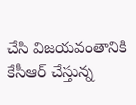చేసి విజయవంతానికి కేసీఆర్ చేస్తున్న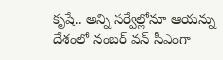కృషే.. అన్ని సర్వేల్లోనూ ఆయన్ను దేశంలో నంబర్ వన్ సీఎంగా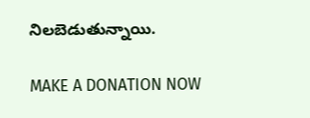నిలబెడుతున్నాయి.

MAKE A DONATION NOW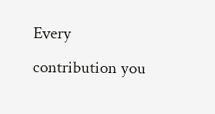Every contribution you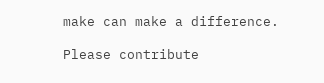make can make a difference.

Please contribute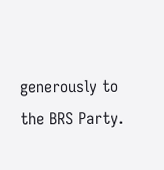generously to the BRS Party.